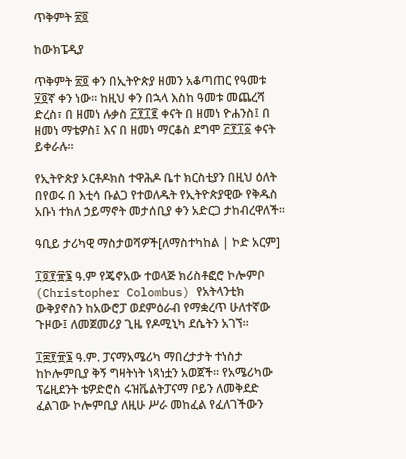ጥቅምት ፳፬

ከውክፔዲያ

ጥቅምት ፳፬ ቀን በኢትዮጵያ ዘመን አቆጣጠር የዓመቱ ፶፬ኛ ቀን ነው። ከዚህ ቀን በኋላ እስከ ዓመቱ መጨረሻ ድረስ፣ በ ዘመነ ሉቃስ ፫፻፲፪ ቀናት በ ዘመነ ዮሐንስ፤ በ ዘመነ ማቴዎስ፤ እና በ ዘመነ ማርቆስ ደግሞ ፫፻፲፩ ቀናት ይቀራሉ።

የኢትዮጵያ ኦርቶዶክስ ተዋሕዶ ቤተ ክርስቲያን በዚህ ዕለት በየወሩ በ እቲሳ ቡልጋ የተወለዱት የኢትዮጵያዊው የቅዱስ አቡነ ተክለ ኃይማኖት መታሰቢያ ቀን አድርጋ ታከብረዋለች።

ዓቢይ ታሪካዊ ማስታወሻዎች[ለማስተካከል | ኮድ አርም]

፲፬፻፹፮ ዓ.ም የጄኖአው ተወላጅ ክሪስቶፎሮ ኮሎምቦ (Christopher Colombus) የአትላንቲክ ውቅያኖስን ከአውሮፓ ወደምዕራብ የማቋረጥ ሁለተኛው ጉዞው፤ ለመጀመሪያ ጊዜ የዶሚኒካ ደሴትን አገኘ።

፲፰፻፹፮ ዓ.ም. ፓናማአሜሪካ ማበረታታት ተነስታ ከኮሎምቢያ ቅኝ ግዛትነት ነጻነቷን አወጀች። የአሜሪካው ፕሬዚደንት ቴዎድሮስ ሩዝቬልትፓናማ ቦይን ለመቅደድ ፈልገው ኮሎምቢያ ለዚሁ ሥራ መከፈል የፈለገችውን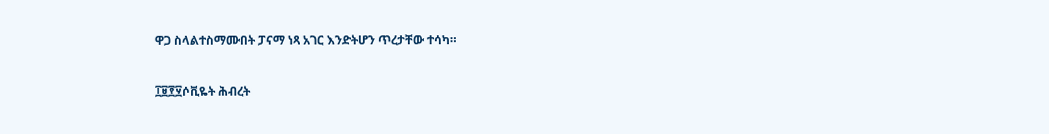ዋጋ ስላልተስማሙበት ፓናማ ነጻ አገር እንድትሆን ጥረታቸው ተሳካ።

፲፱፻፶ሶቪዬት ሕብረት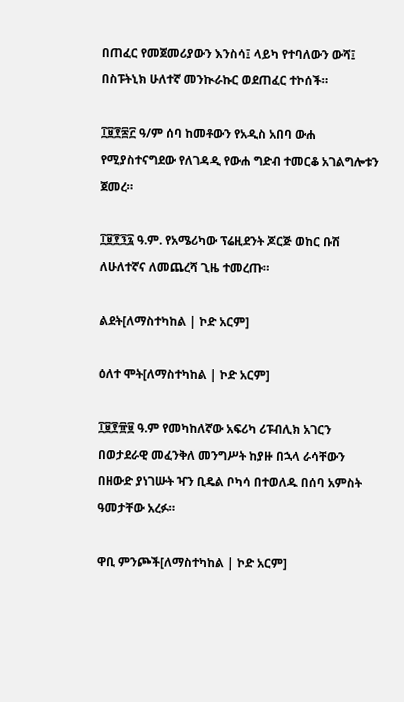በጠፈር የመጀመሪያውን እንስሳ፤ ላይካ የተባለውን ውሻ፤ በስፑትኒክ ሁለተኛ መንኲራኩር ወደጠፈር ተኮሰች።

፲፱፻፷፫ ዓ/ም ሰባ ከመቶውን የአዲስ አበባ ውሐ የሚያስተናግደው የለገዳዲ የውሐ ግድብ ተመርቆ አገልግሎቱን ጀመረ።

፲፱፻፺፯ ዓ.ም. የአሜሪካው ፕሬዚደንት ጆርጅ ወከር ቡሽ ለሁለተኛና ለመጨረሻ ጊዜ ተመረጡ።

ልደት[ለማስተካከል | ኮድ አርም]

ዕለተ ሞት[ለማስተካከል | ኮድ አርም]

፲፱፻፹፱ ዓ.ም የመካከለኛው አፍሪካ ሪፑብሊክ አገርን በወታደራዊ መፈንቅለ መንግሥት ከያዙ በኋላ ራሳቸውን በዘውድ ያነገሡት ዣን ቢዴል ቦካሳ በተወለዱ በሰባ አምስት ዓመታቸው አረፉ።

ዋቢ ምንጮች[ለማስተካከል | ኮድ አርም]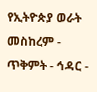የኢትዮጵያ ወራት
መስከረም - ጥቅምት - ኅዳር -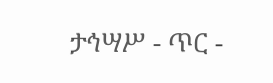ታኅሣሥ - ጥር -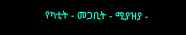የካቲት - መጋቢት - ሚያዝያ -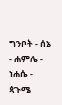ግንቦት - ሰኔ - ሐምሌ - ነሐሴ - ጳጉሜ